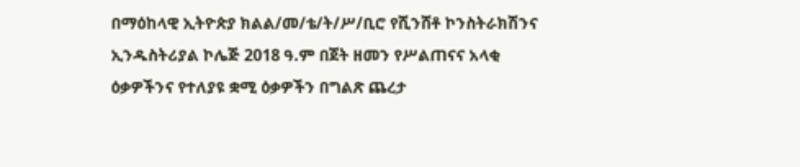በማዕከላዊ ኢትዮጵያ ክልል/መ/ቴ/ት/ሥ/ቢሮ የሺንሸቶ ኮንስትራክሽንና ኢንዱስትሪያል ኮሌጅ 2018 ዓ.ም በጀት ዘመን የሥልጠናና አላቂ ዕቃዎችንና የተለያዩ ቋሚ ዕቃዎችን በግልጽ ጨረታ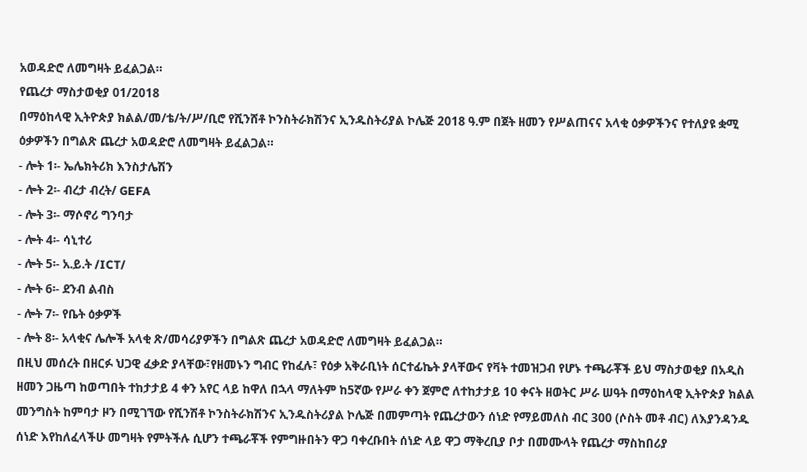አወዳድሮ ለመግዛት ይፈልጋል።
የጨረታ ማስታወቂያ 01/2018
በማዕከላዊ ኢትዮጵያ ክልል/መ/ቴ/ት/ሥ/ቢሮ የሺንሸቶ ኮንስትራክሽንና ኢንዱስትሪያል ኮሌጅ 2018 ዓ.ም በጀት ዘመን የሥልጠናና አላቂ ዕቃዎችንና የተለያዩ ቋሚ ዕቃዎችን በግልጽ ጨረታ አወዳድሮ ለመግዛት ይፈልጋል።
- ሎት 1፡- ኤሌክትሪክ እንስታሌሽን
- ሎት 2፡- ብረታ ብረት/ GEFA
- ሎት 3፡- ማሶኖሪ ግንባታ
- ሎት 4፡- ሳኒተሪ
- ሎት 5፡- አ.ይ.ት /ICT/
- ሎት 6፡- ደንብ ልብስ
- ሎት 7፡- የቤት ዕቃዎች
- ሎት 8፡- አላቂና ሌሎች አላቂ ጽ/መሳሪያዎችን በግልጽ ጨረታ አወዳድሮ ለመግዛት ይፈልጋል።
በዚህ መሰረት በዘርፉ ህጋዊ ፈቃድ ያላቸው፣የዘመኑን ግብር የከፈሉ፣ የዕቃ አቅራቢነት ሰርተፊኬት ያላቸውና የቫት ተመዝጋብ የሆኑ ተጫራቾች ይህ ማስታወቂያ በአዲስ ዘመን ጋዜጣ ከወጣበት ተከታታይ 4 ቀን አየር ላይ ከዋለ በኋላ ማለትም ከ5ኛው የሥራ ቀን ጀምሮ ለተከታታይ 10 ቀናት ዘወትር ሥራ ሠዓት በማዕከላዊ ኢትዮጵያ ክልል መንግስት ከምባታ ዞን በሚገኘው የሺንሽቶ ኮንስትራክሽንና ኢንዱስትሪያል ኮሌጅ በመምጣት የጨረታውን ሰነድ የማይመለስ ብር 300 (ሶስት መቶ ብር) ለእያንዳንዱ ሰነድ እየከለፈላችሁ መግዛት የምትችሉ ሲሆን ተጫራቾች የምግዙበትን ዋጋ ባቀረቡበት ሰነድ ላይ ዋጋ ማቅረቢያ ቦታ በመሙላት የጨረታ ማስከበሪያ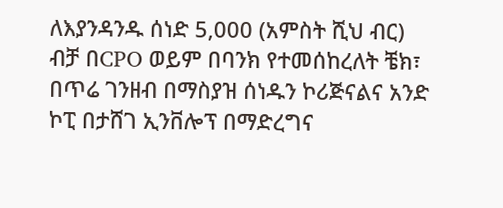ለእያንዳንዱ ሰነድ 5,000 (አምስት ሺህ ብር) ብቻ በCPO ወይም በባንክ የተመሰከረለት ቼክ፣ በጥሬ ገንዘብ በማስያዝ ሰነዱን ኮሪጅናልና አንድ ኮፒ በታሸገ ኢንቨሎፕ በማድረግና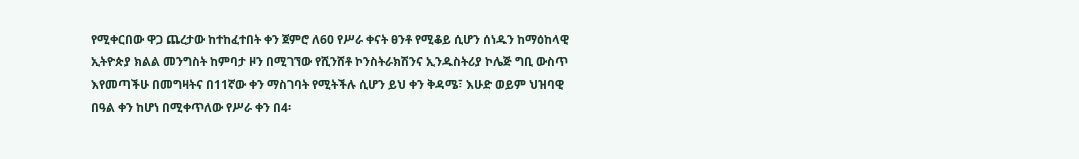የሚቀርበው ዋጋ ጨረታው ከተከፈተበት ቀን ጀምሮ ለ60 የሥራ ቀናት ፀንቶ የሚቆይ ሲሆን ሰነዱን ከማዕከላዊ ኢትዮጵያ ክልል መንግስት ከምባታ ዞን በሚገኘው የሺንሸቶ ኮንስትራክሽንና ኢንዱስትሪያ ኮሌጅ ግቢ ውስጥ እየመጣችሁ በመግዛትና በ11ኛው ቀን ማስገባት የሚትችሉ ሲሆን ይህ ቀን ቅዳሜ፣ እሁድ ወይም ህዝባዊ በዓል ቀን ከሆነ በሚቀጥለው የሥራ ቀን በ4፡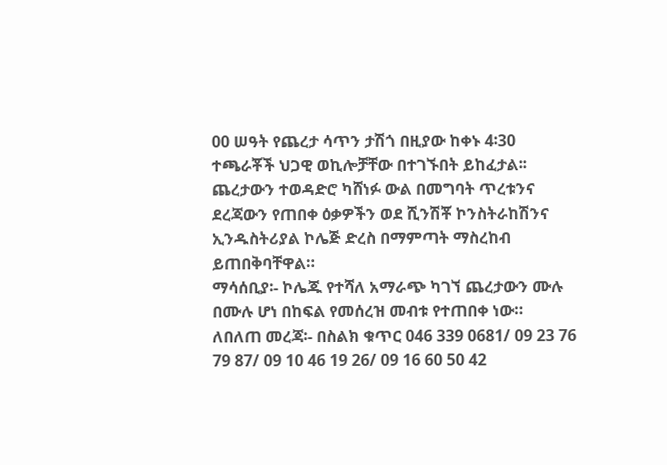00 ሠዓት የጨረታ ሳጥን ታሽጎ በዚያው ከቀኑ 4፡30 ተጫራቾች ህጋዊ ወኪሎቻቸው በተገኙበት ይከፈታል፡፡ ጨረታውን ተወዳድሮ ካሸነፉ ውል በመግባት ጥረቱንና ደረጃውን የጠበቀ ዕቃዎችን ወደ ሺንሽቾ ኮንስትራከሽንና ኢንዱስትሪያል ኮሌጅ ድረስ በማምጣት ማስረከብ ይጠበቅባቸዋል።
ማሳሰቢያ፡- ኮሌጁ የተሻለ አማራጭ ካገኘ ጨረታውን ሙሉ በሙሉ ሆነ በከፍል የመሰረዝ መብቱ የተጠበቀ ነው።
ለበለጠ መረጃ፡- በስልክ ቁጥር 046 339 0681/ 09 23 76 79 87/ 09 10 46 19 26/ 09 16 60 50 42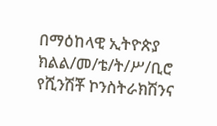በማዕከላዊ ኢትዮጵያ ክልል/መ/ቴ/ት/ሥ/ቢሮ የሺንሽቾ ኮንስትራክሽንና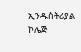ኢንዱስትሪያል ኮሌጅ